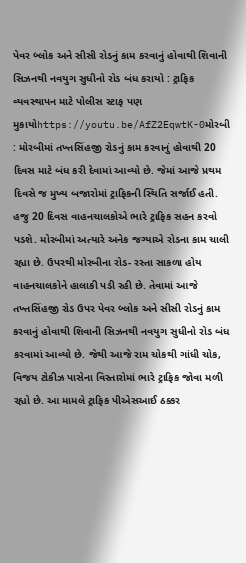પેવર બ્લોક અને સીસી રોડનું કામ કરવાનું હોવાથી શિવાની સિઝનથી નવયુગ સુધીનો રોડ બંધ કરાયો : ટ્રાફિક વ્યવસ્થાપન માટે પોલીસ સ્ટાફ પણ મુકાયોhttps://youtu.be/AfZ2EqwtK-0મોરબી : મોરબીમાં તખ્તસિંહજી રોડનું કામ કરવાનું હોવાથી 20 દિવસ માટે બંધ કરી દેવામાં આવ્યો છે. જેમાં આજે પ્રથમ દિવસે જ મુખ્ય બજારોમાં ટ્રાફિકની સ્થિતિ સર્જાઈ હતી. હજુ 20 દિવસ વાહનચાલકોએ ભારે ટ્રાફિક સહન કરવો પડશે. મોરબીમાં અત્યારે અનેક જગ્યાએ રોડના કામ ચાલી રહ્યા છે. ઉપરથી મોરબીના રોડ- રસ્તા સાકળા હોય વાહનચાલકોને હાલાકી પડી રહી છે. તેવામાં આજે તખ્તસિંહજી રોડ ઉપર પેવર બ્લોક અને સીસી રોડનું કામ કરવાનું હોવાથી શિવાની સિઝનથી નવયુગ સુધીનો રોડ બંધ કરવામાં આવ્યો છે. જેથી આજે રામ ચોકથી ગાંધી ચોક, વિજય ટોકીઝ પાસેના વિસ્તારોમાં ભારે ટ્રાફિક જોવા મળી રહ્યો છે. આ મામલે ટ્રાફિક પીએસઆઈ ઠક્કર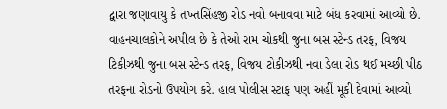દ્વારા જણાવાયુ કે તખ્તસિંહજી રોડ નવો બનાવવા માટે બંધ કરવામાં આવ્યો છે. વાહનચાલકોને અપીલ છે કે તેઓ રામ ચોકથી જુના બસ સ્ટેન્ડ તરફ, વિજય ટિકીઝથી જુના બસ સ્ટેન્ડ તરફ, વિજય ટોકીઝથી નવા ડેલા રોડ થઈ મચ્છી પીઠ તરફના રોડનો ઉપયોગ કરે. હાલ પોલીસ સ્ટાફ પણ અહીં મૂકી દેવામાં આવ્યો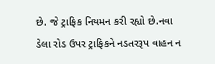છે. જે ટ્રાફિક નિયમન કરી રહ્યો છે.નવા ડેલા રોડ ઉપર ટ્રાફિકને નડતરરૂપ વાહન ન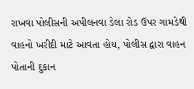રાખવા પોલીસની અપીલનવા ડેલા રોડ ઉપર ગામડેથી વાહનો ખરીદી માટે આવતા હોય, પોલીસ દ્વારા વાહન પોતાની દુકાન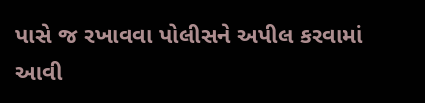પાસે જ રખાવવા પોલીસને અપીલ કરવામાં આવી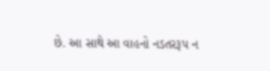છે. આ સાથે આ વાહનો નડતરરૂપ ન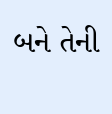બને તેની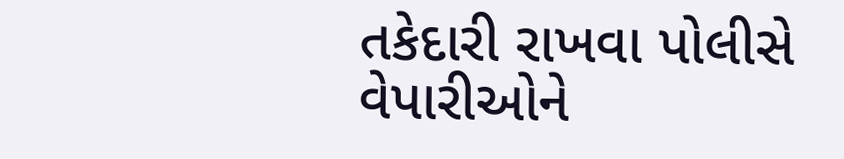તકેદારી રાખવા પોલીસે વેપારીઓને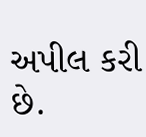અપીલ કરી છે.